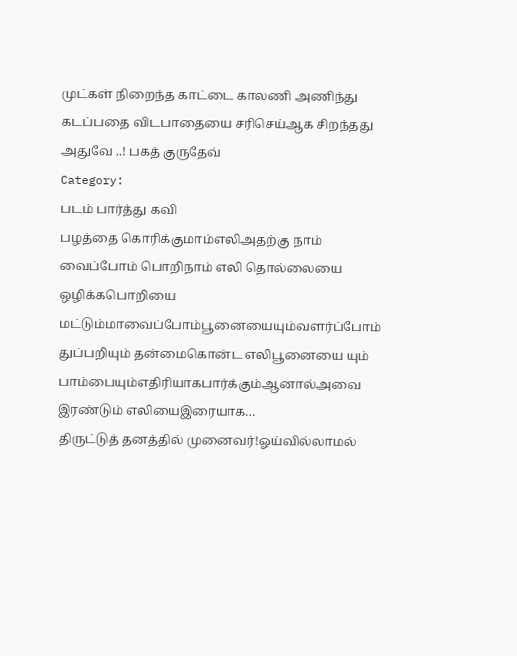முட்கள் நிறைந்த காட்டை காலணி அணிந்து கடப்பதை விடபாதையை சரிசெய்ஆக சிறந்தது அதுவே ..! பகத் குருதேவ்
Category:
படம் பார்த்து கவி
பழத்தை கொரிக்குமாம்எலிஅதற்கு நாம் வைப்போம் பொறிநாம் எலி தொல்லையை ஒழிக்கபொறியை மட்டும்மாவைப்போம்பூனையையும்வளர்ப்போம் துப்பறியும் தன்மைகொன்ட எலிபூனையை யும் பாம்பையும்எதிரியாகபார்க்கும்ஆனால்அவை இரண்டும் எலியைஇரையாக…
திருட்டுத் தனத்தில் முனைவர்!ஓய்வில்லாமல்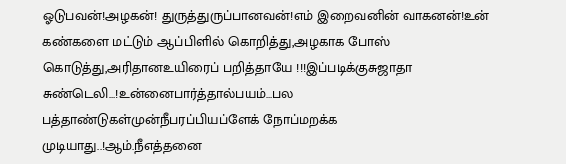ஓடுபவன்!அழகன்! துருத்துருப்பானவன்!எம் இறைவனின் வாகனன்!உன் கண்களை மட்டும் ஆப்பிளில் கொறித்து,அழகாக போஸ் கொடுத்து,அரிதானஉயிரைப் பறித்தாயே !!!இப்படிக்குசுஜாதா
சுண்டெலி…!உன்னைபார்த்தால்பயம்…பல பத்தாண்டுகள்முன்நீபரப்பியப்ளேக் நோப்மறக்க முடியாது..!ஆம்.நீஎத்தனை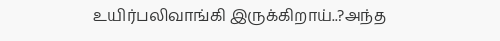உயிர்பலிவாங்கி இருக்கிறாய்..?அந்த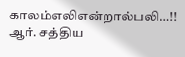காலம்எலிஎன்றால்பலி…!! ஆர். சத்திய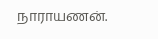நாராயணன்.